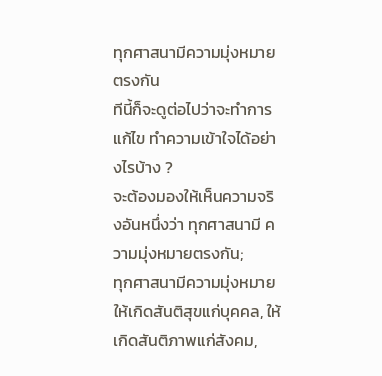ทุกศาสนามีความมุ่งหมายตรงกัน
ทีนี้ก็จะดูต่อไปว่าจะทำการแก้ไข ทำความเข้าใจได้อย่างไรบ้าง ?
จะต้องมองให้เห็นความจริงอันหนึ่งว่า ทุกศาสนามี ความมุ่งหมายตรงกัน;
ทุกศาสนามีความมุ่งหมายให้เกิดสันติสุขแก่บุคคล, ให้เกิดสันติภาพแก่สังคม,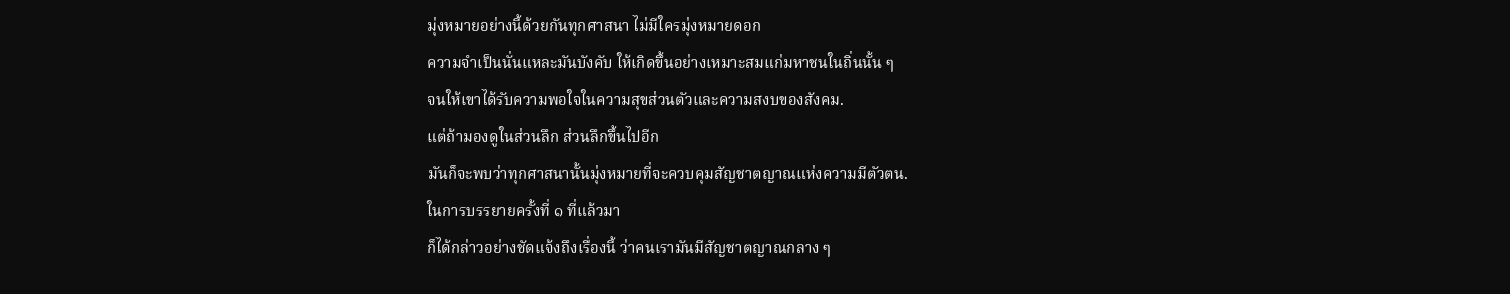มุ่งหมายอย่างนี้ด้วยกันทุกศาสนา ไม่มีใครมุ่งหมายดอก
ความจำเป็นนั่นแหละมันบังคับ ให้เกิดขึ้นอย่างเหมาะสมแก่มหาชนในถิ่นนั้น ๆ
จนให้เขาได้รับความพอใจในความสุขส่วนตัวและความสงบของสังคม.
แต่ถ้ามองดูในส่วนลึก ส่วนลึกขึ้นไปอีก
มันก็จะพบว่าทุกศาสนานั้นมุ่งหมายที่จะควบคุมสัญชาตญาณแห่งความมีตัวตน.
ในการบรรยายครั้งที่ ๑ ที่แล้วมา
ก็ได้กล่าวอย่างชัดแจ้งถึงเรื่องนี้ ว่าคนเรามันมีสัญชาตญาณกลาง ๆ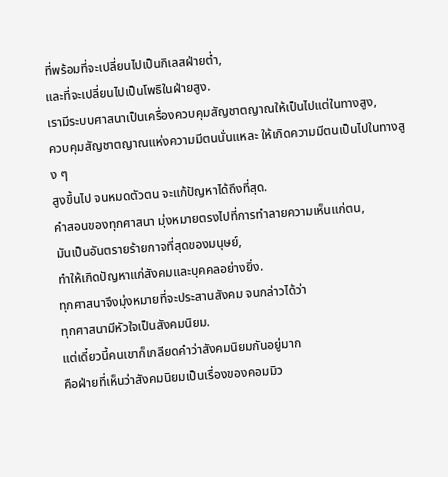ที่พร้อมที่จะเปลี่ยนไปเป็นกิเลสฝ่ายต่ำ,
และที่จะเปลี่ยนไปเป็นโพธิในฝ่ายสูง.
เรามีระบบศาสนาเป็นเครื่องควบคุมสัญชาตญาณให้เป็นไปแต่ในทางสูง,
ควบคุมสัญชาตญาณแห่งความมีตนนั่นแหละ ให้เกิดความมีตนเป็นไปในทางสูง ๆ
สูงขึ้นไป จนหมดตัวตน จะแก้ปัญหาได้ถึงที่สุด.
คำสอนของทุกศาสนา มุ่งหมายตรงไปที่การทำลายความเห็นแก่ตน,
มันเป็นอันตรายร้ายกาจที่สุดของมนุษย์,
ทำให้เกิดปัญหาแก่สังคมและบุคคลอย่างยิ่ง.
ทุกศาสนาจึงมุ่งหมายที่จะประสานสังคม จนกล่าวได้ว่า
ทุกศาสนามีหัวใจเป็นสังคมนิยม.
แต่เดี๋ยวนี้คนเขาก็เกลียดคำว่าสังคมนิยมกันอยู่มาก
คือฝ่ายที่เห็นว่าสังคมนิยมเป็นเรื่องของคอมมิว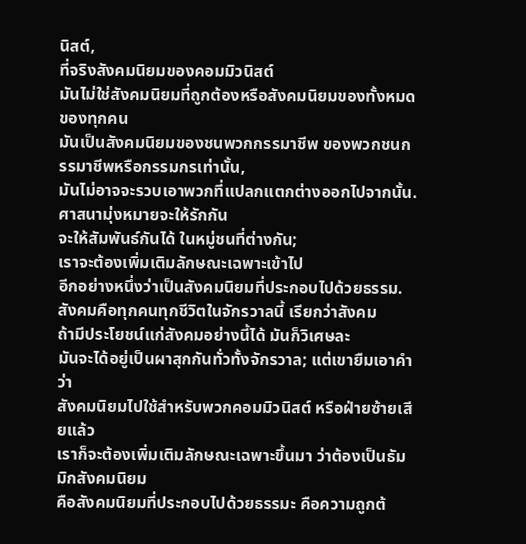นิสต์,
ที่จริงสังคมนิยมของคอมมิวนิสต์
มันไม่ใช่สังคมนิยมที่ถูกต้องหรือสังคมนิยมของทั้งหมดของทุกคน
มันเป็นสังคมนิยมของชนพวกกรรมาชีพ ของพวกชนกรรมาชีพหรือกรรมกรเท่านั้น,
มันไม่อาจจะรวบเอาพวกที่แปลกแตกต่างออกไปจากนั้น. ศาสนามุ่งหมายจะให้รักกัน
จะให้สัมพันธ์กันได้ ในหมู่ชนที่ต่างกัน;
เราจะต้องเพิ่มเติมลักษณะเฉพาะเข้าไป
อีกอย่างหนึ่งว่าเป็นสังคมนิยมที่ประกอบไปด้วยธรรม.
สังคมคือทุกคนทุกชีวิตในจักรวาลนี้ เรียกว่าสังคม
ถ้ามีประโยชน์แก่สังคมอย่างนี้ได้ มันก็วิเศษละ
มันจะได้อยู่เป็นผาสุกกันทั่วทั้งจักรวาล; แต่เขายืมเอาคำว่า
สังคมนิยมไปใช้สำหรับพวกคอมมิวนิสต์ หรือฝ่ายซ้ายเสียแล้ว
เราก็จะต้องเพิ่มเติมลักษณะเฉพาะขึ้นมา ว่าต้องเป็นธัมมิกสังคมนิยม
คือสังคมนิยมที่ประกอบไปด้วยธรรมะ คือความถูกต้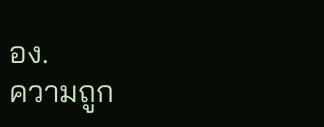อง.
ความถูก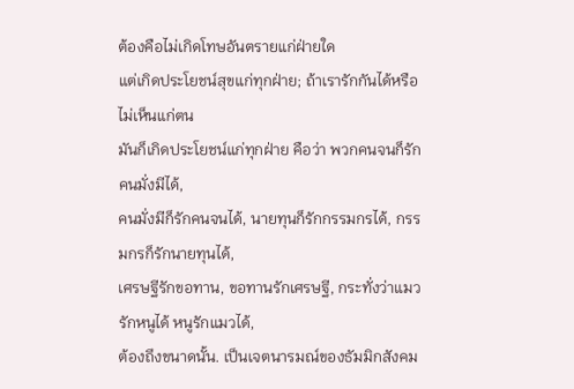ต้องคือไม่เกิดโทษอันตรายแก่ฝ่ายใด
แต่เกิดประโยชน์สุขแก่ทุกฝ่าย; ถ้าเรารักกันได้หรือไม่เห็นแก่ตน
มันก็เกิดประโยชน์แก่ทุกฝ่าย คือว่า พวกคนจนก็รักคนมั่งมีได้,
คนมั่งมีก็รักคนจนได้, นายทุนก็รักกรรมกรได้, กรรมกรก็รักนายทุนได้,
เศรษฐีรักขอทาน, ขอทานรักเศรษฐี, กระทั่งว่าแมวรักหนูได้ หนูรักแมวได้,
ต้องถึงขนาดนั้น. เป็นเจตนารมณ์ของธัมมิกสังคม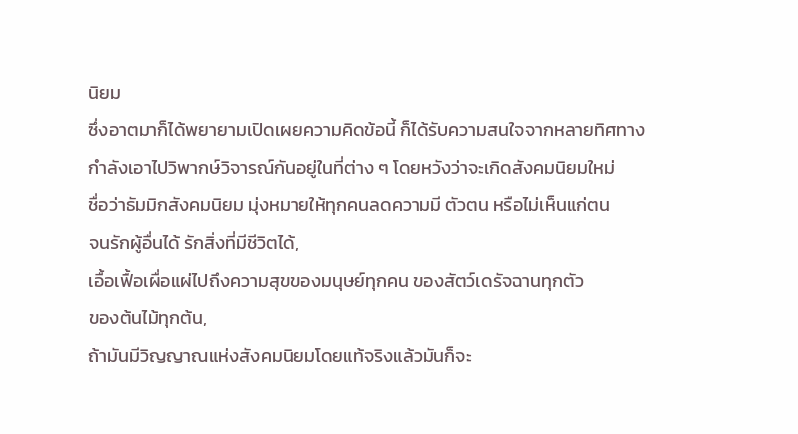นิยม
ซึ่งอาตมาก็ได้พยายามเปิดเผยความคิดข้อนี้ ก็ได้รับความสนใจจากหลายทิศทาง
กำลังเอาไปวิพากษ์วิจารณ์กันอยู่ในที่ต่าง ๆ โดยหวังว่าจะเกิดสังคมนิยมใหม่
ชื่อว่าธัมมิกสังคมนิยม มุ่งหมายให้ทุกคนลดความมี ตัวตน หรือไม่เห็นแก่ตน
จนรักผู้อื่นได้ รักสิ่งที่มีชีวิตได้,
เอื้อเฟื้อเผื่อแผ่ไปถึงความสุขของมนุษย์ทุกคน ของสัตว์เดรัจฉานทุกตัว
ของต้นไม้ทุกต้น,
ถ้ามันมีวิญญาณแห่งสังคมนิยมโดยแท้จริงแล้วมันก็จะ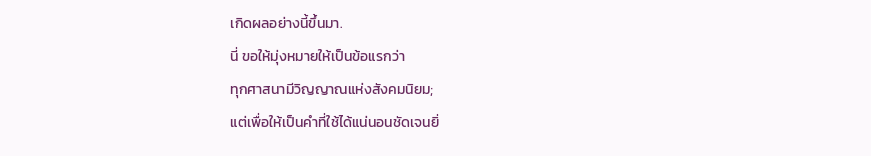เกิดผลอย่างนี้ขึ้นมา.
นี่ ขอให้มุ่งหมายให้เป็นข้อแรกว่า
ทุกศาสนามีวิญญาณแห่งสังคมนิยม;
แต่เพื่อให้เป็นคำที่ใช้ได้แน่นอนชัดเจนยิ่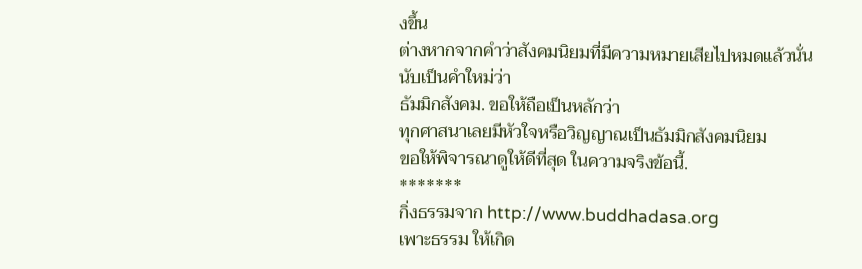งขึ้น
ต่างหากจากคำว่าสังคมนิยมที่มีความหมายเสียไปหมดแล้วนั่น นับเป็นคำใหม่ว่า
ธัมมิกสังคม. ขอให้ถือเป็นหลักว่า
ทุกศาสนาเลยมีหัวใจหรือวิญญาณเป็นธัมมิกสังคมนิยม
ขอให้พิจารณาดูให้ดีที่สุด ในความจริงข้อนี้.
*******
กิ่งธรรมจาก http://www.buddhadasa.org
เพาะธรรม ให้เกิด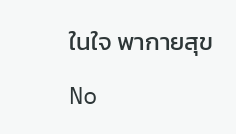ในใจ พากายสุข

No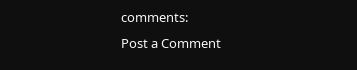comments:
Post a Comment